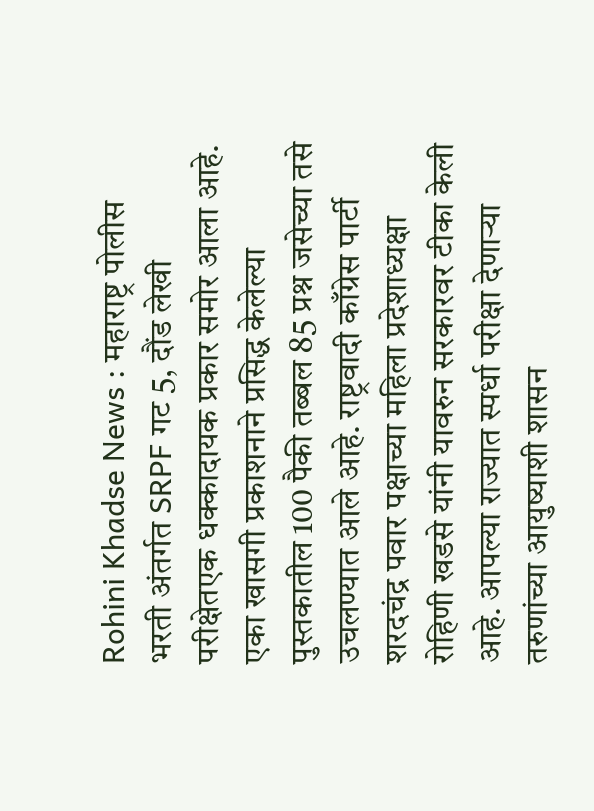Rohini Khadse News : महाराष्ट्र पोलीस भरती अंतर्गत SRPF गट 5, दौंड लेखी परीक्षेतएक धक्कादायक प्रकार समोर आला आहे. एका खासगी प्रकाशनाने प्रसिद्ध केलेल्या पुस्तकातील 100 पैकी तब्बल 85 प्रश्न जसेच्या तसे उचलण्यात आले आहे. राष्ट्रवादी काँग्रेस पार्टी शरदचंद्र पवार पक्षाच्या महिला प्रदेशाध्यक्षा रोहिणी खडसे यांनी यावरुन सरकारवर टीका केली आहे. आपल्या राज्यात स्पर्धा परीक्षा देणाऱ्या तरुणांच्या आयुष्याशी शासन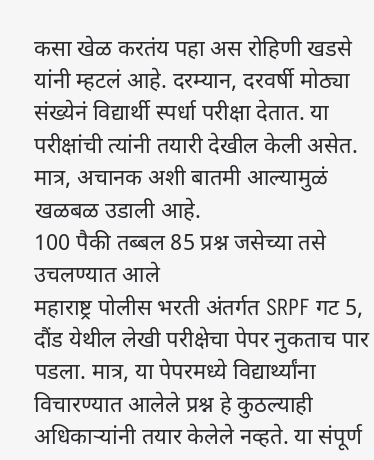कसा खेळ करतंय पहा अस रोहिणी खडसे यांनी म्हटलं आहे. दरम्यान, दरवर्षी मोठ्या संख्येनं विद्यार्थी स्पर्धा परीक्षा देतात. या परीक्षांची त्यांनी तयारी देखील केली असेत. मात्र, अचानक अशी बातमी आल्यामुळं खळबळ उडाली आहे.
100 पैकी तब्बल 85 प्रश्न जसेच्या तसे उचलण्यात आले
महाराष्ट्र पोलीस भरती अंतर्गत SRPF गट 5, दौंड येथील लेखी परीक्षेचा पेपर नुकताच पार पडला. मात्र, या पेपरमध्ये विद्यार्थ्यांना विचारण्यात आलेले प्रश्न हे कुठल्याही अधिकाऱ्यांनी तयार केलेले नव्हते. या संपूर्ण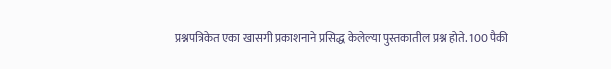प्रश्नपत्रिकेत एका खासगी प्रकाशनाने प्रसिद्ध केलेल्या पुस्तकातील प्रश्न होते. 100 पैकी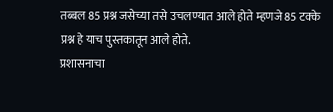तब्बल 85 प्रश्न जसेच्या तसे उचलण्यात आले होते म्हणजे 85 टक्के प्रश्न हे याच पुस्तकातून आले होते.
प्रशासनाचा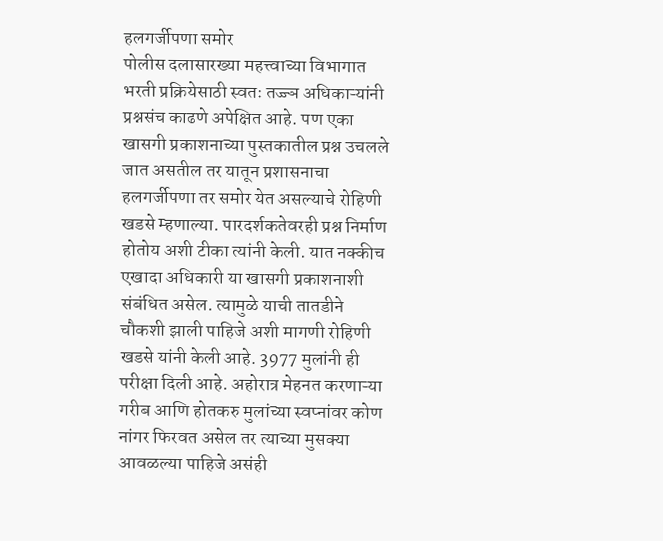हलगर्जीपणा समोर
पोलीस दलासारख्या महत्त्वाच्या विभागात भरती प्रक्रियेसाठी स्वतः तज्ज्ञ अधिकाऱ्यांनी प्रश्नसंच काढणे अपेक्षित आहे. पण एका खासगी प्रकाशनाच्या पुस्तकातील प्रश्न उचलले जात असतील तर यातून प्रशासनाचा हलगर्जीपणा तर समोर येत असल्याचे रोहिणी खडसे म्हणाल्या. पारदर्शकतेवरही प्रश्न निर्माण होतोय अशी टीका त्यांनी केली. यात नक्कीच एखादा अधिकारी या खासगी प्रकाशनाशी संबंधित असेल. त्यामुळे याची तातडीने चौकशी झाली पाहिजे अशी मागणी रोहिणी खडसे यांनी केली आहे. 3977 मुलांनी ही परीक्षा दिली आहे. अहोरात्र मेहनत करणाऱ्या गरीब आणि होतकरु मुलांच्या स्वप्नांवर कोण नांगर फिरवत असेल तर त्याच्या मुसक्या आवळल्या पाहिजे असंही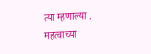त्या म्हणाल्या .
महत्वाच्या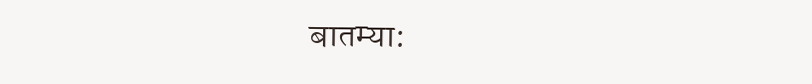बातम्या: